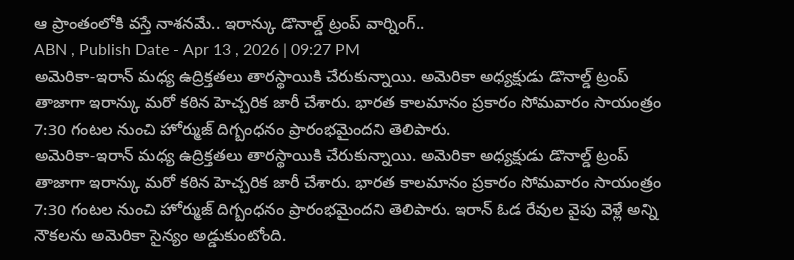ఆ ప్రాంతంలోకి వస్తే నాశనమే.. ఇరాన్కు డొనాల్డ్ ట్రంప్ వార్నింగ్..
ABN , Publish Date - Apr 13 , 2026 | 09:27 PM
అమెరికా-ఇరాన్ మధ్య ఉద్రిక్తతలు తారస్థాయికి చేరుకున్నాయి. అమెరికా అధ్యక్షుడు డొనాల్డ్ ట్రంప్ తాజాగా ఇరాన్కు మరో కఠిన హెచ్చరిక జారీ చేశారు. భారత కాలమానం ప్రకారం సోమవారం సాయంత్రం 7:30 గంటల నుంచి హోర్ముజ్ దిగ్బంధనం ప్రారంభమైందని తెలిపారు.
అమెరికా-ఇరాన్ మధ్య ఉద్రిక్తతలు తారస్థాయికి చేరుకున్నాయి. అమెరికా అధ్యక్షుడు డొనాల్డ్ ట్రంప్ తాజాగా ఇరాన్కు మరో కఠిన హెచ్చరిక జారీ చేశారు. భారత కాలమానం ప్రకారం సోమవారం సాయంత్రం 7:30 గంటల నుంచి హోర్ముజ్ దిగ్బంధనం ప్రారంభమైందని తెలిపారు. ఇరాన్ ఓడ రేవుల వైపు వెళ్లే అన్ని నౌకలను అమెరికా సైన్యం అడ్డుకుంటోంది.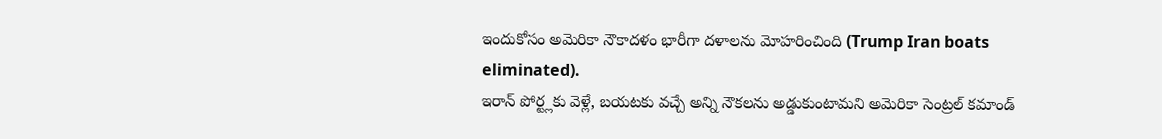ఇందుకోసం అమెరికా నౌకాదళం భారీగా దళాలను మోహరించింది (Trump Iran boats eliminated).
ఇరాన్ పోర్ట్లకు వెళ్లే, బయటకు వచ్చే అన్ని నౌకలను అడ్డుకుంటామని అమెరికా సెంట్రల్ కమాండ్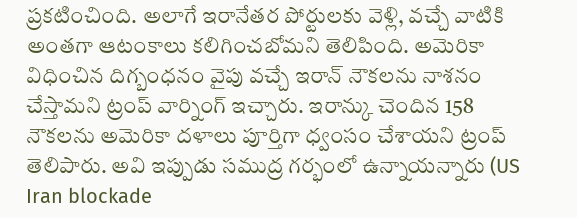ప్రకటించింది. అలాగే ఇరానేతర పోర్టులకు వెళ్లి, వచ్చే వాటికి అంతగా ఆటంకాలు కలిగించబోమని తెలిపింది. అమెరికా విధించిన దిగ్బంధనం వైపు వచ్చే ఇరాన్ నౌకలను నాశనం చేస్తామని ట్రంప్ వార్నింగ్ ఇచ్చారు. ఇరాన్కు చెందిన 158 నౌకలను అమెరికా దళాలు పూర్తిగా ధ్వంసం చేశాయని ట్రంప్ తెలిపారు. అవి ఇప్పుడు సముద్ర గర్భంలో ఉన్నాయన్నారు (US Iran blockade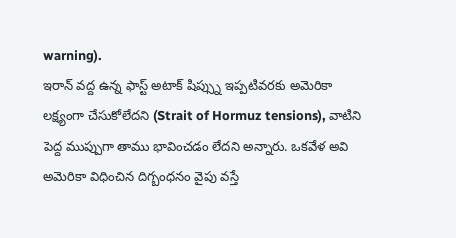warning).
ఇరాన్ వద్ద ఉన్న ఫాస్ట్ అటాక్ షిప్స్ను ఇప్పటివరకు అమెరికా లక్ష్యంగా చేసుకోలేదని (Strait of Hormuz tensions), వాటిని పెద్ద ముప్పుగా తాము భావించడం లేదని అన్నారు. ఒకవేళ అవి అమెరికా విధించిన దిగ్బంధనం వైపు వస్తే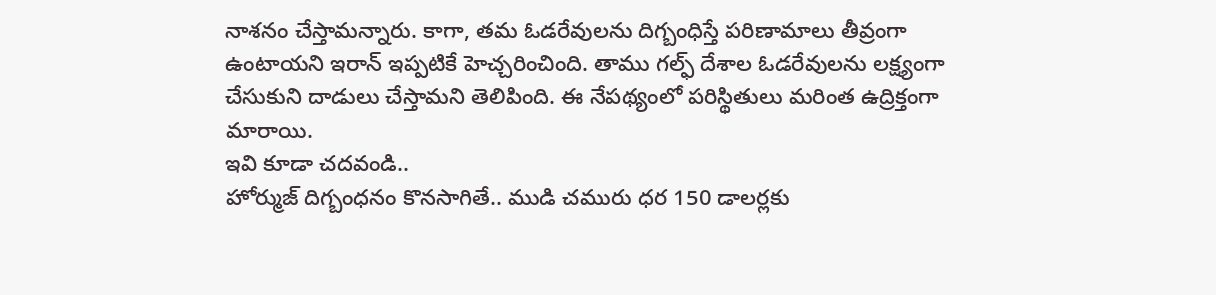నాశనం చేస్తామన్నారు. కాగా, తమ ఓడరేవులను దిగ్బంధిస్తే పరిణామాలు తీవ్రంగా ఉంటాయని ఇరాన్ ఇప్పటికే హెచ్చరించింది. తాము గల్ఫ్ దేశాల ఓడరేవులను లక్ష్యంగా చేసుకుని దాడులు చేస్తామని తెలిపింది. ఈ నేపథ్యంలో పరిస్థితులు మరింత ఉద్రిక్తంగా మారాయి.
ఇవి కూడా చదవండి..
హోర్ముజ్ దిగ్బంధనం కొనసాగితే.. ముడి చమురు ధర 150 డాలర్లకు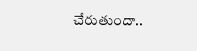చేరుతుందా..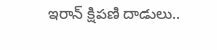ఇరాన్ క్షిపణి దాడులు..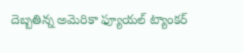దెబ్బతిన్న అమెరికా ఫ్యూయల్ ట్యాంకర్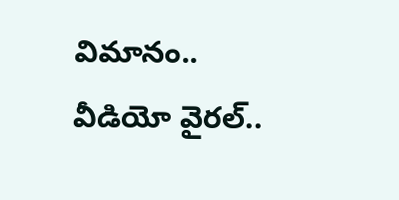విమానం.. వీడియో వైరల్..